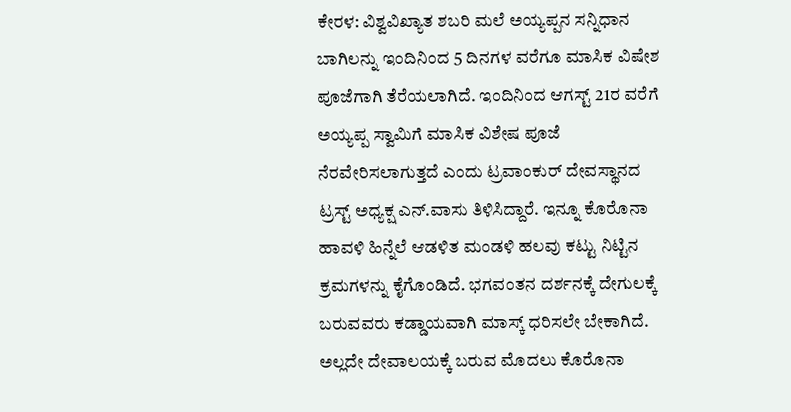ಕೇರಳ: ವಿಶ್ವವಿಖ್ಯಾತ ಶಬರಿ ಮಲೆ ಅಯ್ಯಪ್ಪನ ಸನ್ನಿಧಾನ ಬಾಗಿಲನ್ನು ಇಂದಿನಿಂದ 5 ದಿನಗಳ ವರೆಗೂ ಮಾಸಿಕ ವಿಷೇಶ ಪೂಜೆಗಾಗಿ ತೆರೆಯಲಾಗಿದೆ. ಇಂದಿನಿಂದ ಆಗಸ್ಟ್ 21ರ ವರೆಗೆ ಅಯ್ಯಪ್ಪ ಸ್ವಾಮಿಗೆ ಮಾಸಿಕ ವಿಶೇಷ ಪೂಜೆ ನೆರವೇರಿಸಲಾಗುತ್ತದೆ ಎಂದು ಟ್ರವಾಂಕುರ್ ದೇವಸ್ಥಾನದ ಟ್ರಸ್ಟ್ ಅಧ್ಯಕ್ಷ ಎನ್.ವಾಸು ತಿಳಿಸಿದ್ದಾರೆ. ಇನ್ನೂ ಕೊರೊನಾ ಹಾವಳಿ ಹಿನ್ನೆಲೆ ಆಡಳಿತ ಮಂಡಳಿ ಹಲವು ಕಟ್ಟು ನಿಟ್ಟಿನ ಕ್ರಮಗಳನ್ನು ಕೈಗೊಂಡಿದೆ. ಭಗವಂತನ ದರ್ಶನಕ್ಕೆ ದೇಗುಲಕ್ಕೆ ಬರುವವರು ಕಡ್ಡಾಯವಾಗಿ ಮಾಸ್ಕ್ ಧರಿಸಲೇ ಬೇಕಾಗಿದೆ. ಅಲ್ಲದೇ ದೇವಾಲಯಕ್ಕೆ ಬರುವ ಮೊದಲು ಕೊರೊನಾ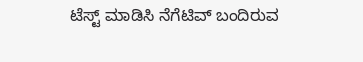ಟೆಸ್ಟ್ ಮಾಡಿಸಿ ನೆಗೆಟಿವ್ ಬಂದಿರುವ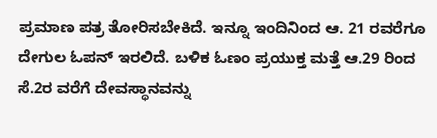ಪ್ರಮಾಣ ಪತ್ರ ತೋರಿಸಬೇಕಿದೆ. ಇನ್ನೂ ಇಂದಿನಿಂದ ಆ. 21 ರವರೆಗೂ ದೇಗುಲ ಓಪನ್ ಇರಲಿದೆ. ಬಳಿಕ ಓಣಂ ಪ್ರಯುಕ್ತ ಮತ್ತೆ ಆ.29 ರಿಂದ ಸೆ.2ರ ವರೆಗೆ ದೇವಸ್ಥಾನವನ್ನು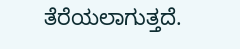ತೆರೆಯಲಾಗುತ್ತದೆ.